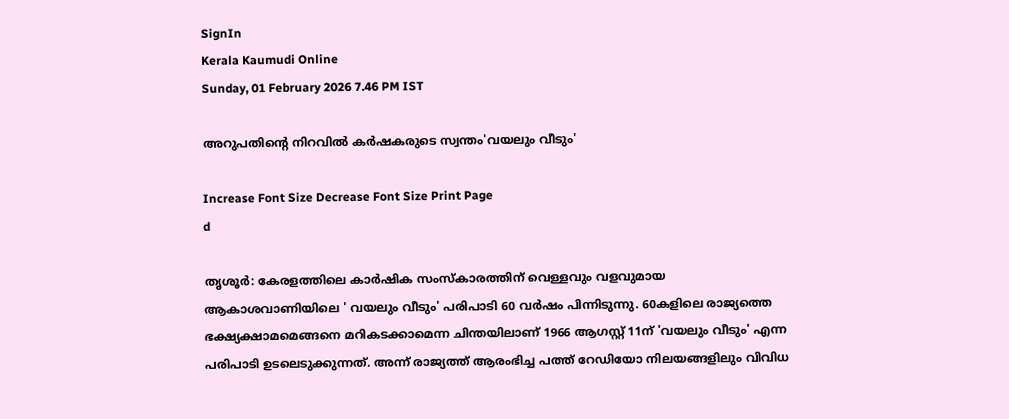SignIn
Kerala Kaumudi Online
Sunday, 01 February 2026 7.46 PM IST

അറുപതിന്റെ നിറവിൽ ക‌ർഷകരുടെ സ്വന്തം'വയലും വീടും'

Increase Font Size Decrease Font Size Print Page
d

തൃശൂർ: കേരളത്തിലെ കാർഷിക സംസ്‌കാരത്തിന് വെള്ളവും വളവുമായ ആകാശവാണിയിലെ ' വയലും വീടും' പരിപാടി 60 വർഷം പിന്നിടുന്നു. 60കളിലെ രാജ്യത്തെ ഭക്ഷ്യക്ഷാമമെങ്ങനെ മറികടക്കാമെന്ന ചിന്തയിലാണ് 1966 ആഗസ്റ്റ് 11ന് 'വയലും വീടും' എന്ന പരിപാടി ഉടലെടുക്കുന്നത്. അന്ന് രാജ്യത്ത് ആരംഭിച്ച പത്ത് റേഡിയോ നിലയങ്ങളിലും വിവിധ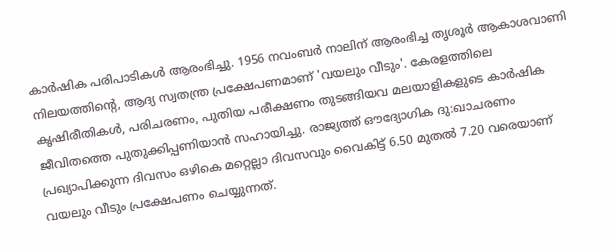കാർഷിക പരിപാടികൾ ആരംഭിച്ചു. 1956 നവംബർ നാലിന് ആരംഭിച്ച തൃശൂർ ആകാശവാണി നിലയത്തിന്റെ, ആദ്യ സ്വതന്ത്ര പ്രക്ഷേപണമാണ് 'വയലും വീടും'. കേരളത്തിലെ കൃഷിരീതികൾ, പരിചരണം, പുതിയ പരീക്ഷണം തുടങ്ങിയവ മലയാളികളുടെ കാർഷിക ജീവിതത്തെ പുതുക്കിപ്പണിയാൻ സഹായിച്ചു. രാജ്യത്ത് ഔദ്യോഗിക ദു:ഖാചരണം പ്രഖ്യാപിക്കുന്ന ദിവസം ഒഴികെ മറ്റെല്ലാ ദിവസവും വൈകിട്ട് 6.50 മുതൽ 7.20 വരെയാണ് വയലും വീടും പ്രക്ഷേപണം ചെയ്യുന്നത്.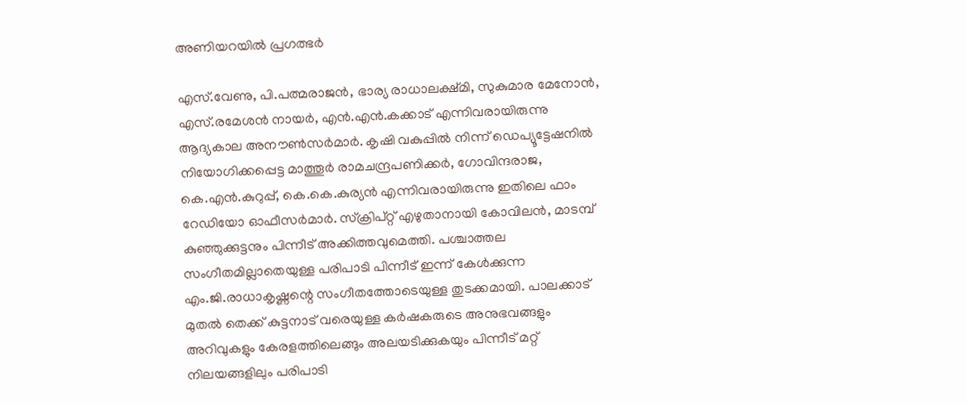അണിയറയിൽ പ്രഗത്ഭർ

എസ്.വേണു, പി.പത്മരാജൻ, ഭാര്യ രാധാലക്ഷ്മി, സുകുമാര മേനോൻ, എസ്.രമേശൻ നായർ, എൻ.എൻ.കക്കാട് എന്നിവരായിരുന്നു ആദ്യകാല അനൗൺസർമാർ. കൃഷി വകുപ്പിൽ നിന്ന് ഡെപ്യൂട്ടേഷനിൽ നിയോഗിക്കപ്പെട്ട മാത്തൂർ രാമചന്ദ്രപണിക്കർ, ഗോവിന്ദരാജ, കെ.എൻ.കുറുപ്പ്, കെ.കെ.കുര്യൻ എന്നിവരായിരുന്നു ഇതിലെ ഫാം റേഡിയോ ഓഫീസർമാർ. സ്‌ക്രിപ്‌റ്റ് എഴുതാനായി കോവിലൻ, മാടമ്പ് കുഞ്ഞുക്കുട്ടനും പിന്നീട് അക്കിത്തവുമെത്തി. പശ്ചാത്തല സംഗീതമില്ലാതെയുള്ള പരിപാടി പിന്നീട് ഇന്ന് കേൾക്കുന്ന എം.ജി.രാധാകൃഷ്ണന്റെ സംഗീതത്തോടെയുള്ള തുടക്കമായി. പാലക്കാട് മുതൽ തെക്ക് കുട്ടനാട് വരെയുള്ള കർഷകരുടെ അനുഭവങ്ങളും അറിവുകളും കേരളത്തിലെങ്ങും അലയടിക്കുകയും പിന്നീട് മറ്റ് നിലയങ്ങളിലും പരിപാടി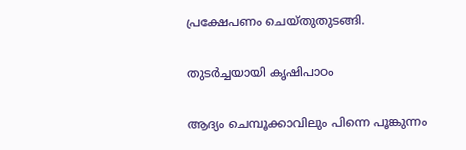പ്രക്ഷേപണം ചെയ്തുതുടങ്ങി.

തുടർച്ചയായി കൃഷിപാഠം

ആദ്യം ചെമ്പൂക്കാവിലും പിന്നെ പൂങ്കുന്നം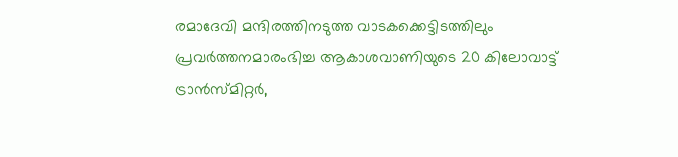രമാദേവി മന്ദിരത്തിനടുത്ത വാടകക്കെട്ടിടത്തിലും പ്രവർത്തനമാരംഭിച്ച ആകാശവാണിയുടെ 20 കിലോവാട്ട് ട്രാൻസ്മിറ്റർ,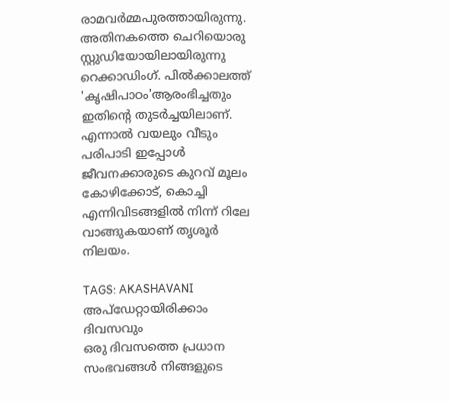രാമവർമ്മപുരത്തായിരുന്നു. അതിനകത്തെ ചെറിയൊരു സ്റ്റുഡിയോയിലായിരുന്നു റെക്കാഡിംഗ്. പിൽക്കാലത്ത് 'കൃഷിപാഠം'ആരംഭിച്ചതും ഇതിന്റെ തുടർച്ചയിലാണ്. എന്നാൽ വയലും വീടും പരിപാടി ഇപ്പോൾ ജീവനക്കാരുടെ കുറവ് മൂലം കോഴിക്കോട്, കൊച്ചി എന്നിവിടങ്ങളിൽ നിന്ന് റിലേ വാങ്ങുകയാണ് തൃശൂർ നിലയം.

TAGS: AKASHAVANI
അപ്ഡേറ്റായിരിക്കാം ദിവസവും
ഒരു ദിവസത്തെ പ്രധാന സംഭവങ്ങൾ നിങ്ങളുടെ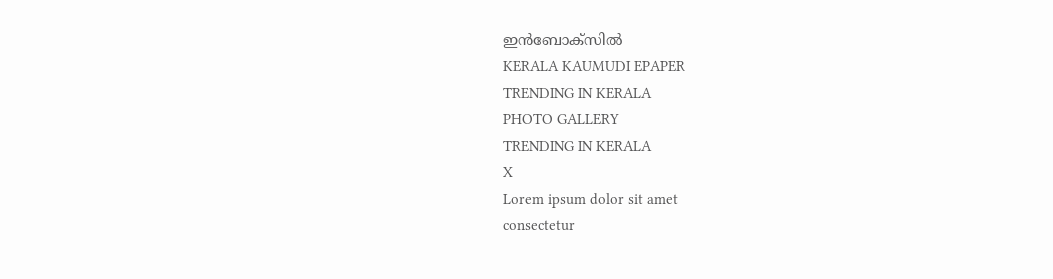ഇൻബോക്സിൽ
KERALA KAUMUDI EPAPER
TRENDING IN KERALA
PHOTO GALLERY
TRENDING IN KERALA
X
Lorem ipsum dolor sit amet
consectetur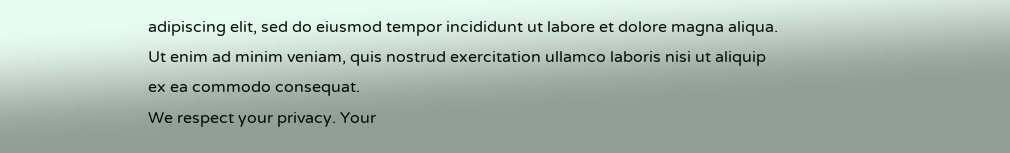adipiscing elit, sed do eiusmod tempor incididunt ut labore et dolore magna aliqua. Ut enim ad minim veniam, quis nostrud exercitation ullamco laboris nisi ut aliquip ex ea commodo consequat.
We respect your privacy. Your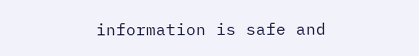information is safe and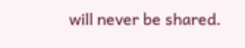will never be shared.